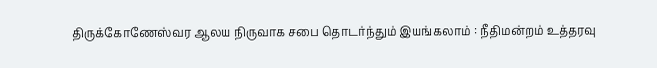திருக்கோணேஸ்வர ஆலய நிருவாக சபை தொடர்ந்தும் இயங்கலாம் : நீதிமன்றம் உத்தரவு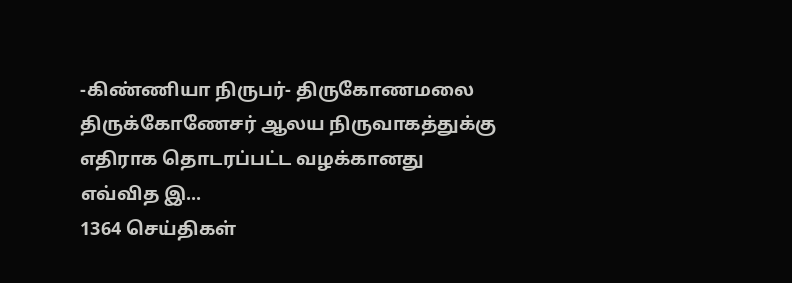-கிண்ணியா நிருபர்- திருகோணமலை திருக்கோணேசர் ஆலய நிருவாகத்துக்கு எதிராக தொடரப்பட்ட வழக்கானது எவ்வித இ...
1364 செய்திகள்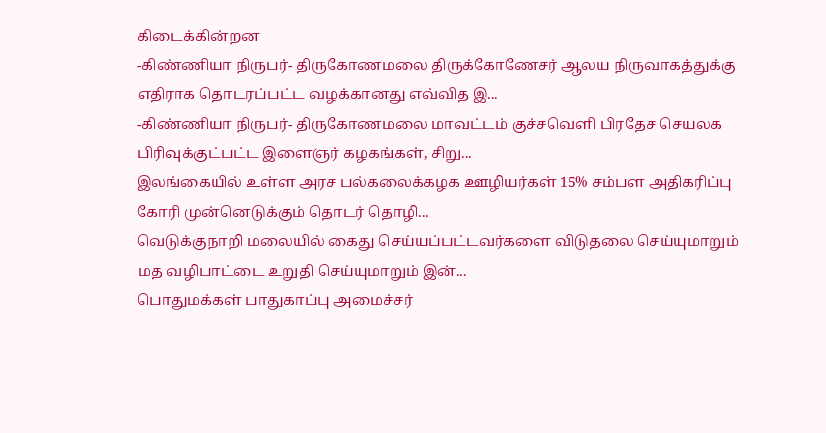கிடைக்கின்றன
-கிண்ணியா நிருபர்- திருகோணமலை திருக்கோணேசர் ஆலய நிருவாகத்துக்கு எதிராக தொடரப்பட்ட வழக்கானது எவ்வித இ...
-கிண்ணியா நிருபர்- திருகோணமலை மாவட்டம் குச்சவெளி பிரதேச செயலக பிரிவுக்குட்பட்ட இளைஞர் கழகங்கள், சிறு...
இலங்கையில் உள்ள அரச பல்கலைக்கழக ஊழியர்கள் 15% சம்பள அதிகரிப்பு கோரி முன்னெடுக்கும் தொடர் தொழி...
வெடுக்குநாறி மலையில் கைது செய்யப்பட்டவர்களை விடுதலை செய்யுமாறும் மத வழிபாட்டை உறுதி செய்யுமாறும் இன்...
பொதுமக்கள் பாதுகாப்பு அமைச்சர்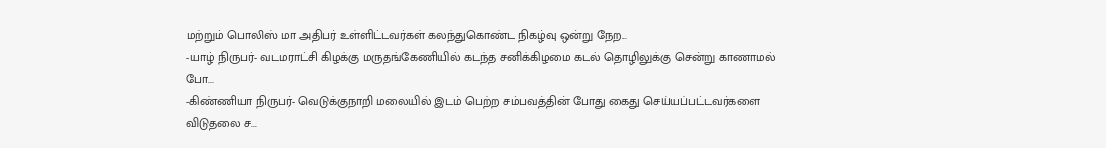மற்றும் பொலிஸ் மா அதிபர் உள்ளிட்டவர்கள் கலந்துகொண்ட நிகழ்வு ஒன்று நேற...
-யாழ் நிருபர்- வடமராட்சி கிழக்கு மருதங்கேணியில் கடந்த சனிக்கிழமை கடல் தொழிலுக்கு சென்று காணாமல் போ...
-கிண்ணியா நிருபர்- வெடுக்குநாறி மலையில் இடம் பெற்ற சம்பவத்தின் போது கைது செய்யப்பட்டவர்களை விடுதலை ச...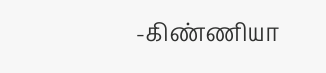-கிண்ணியா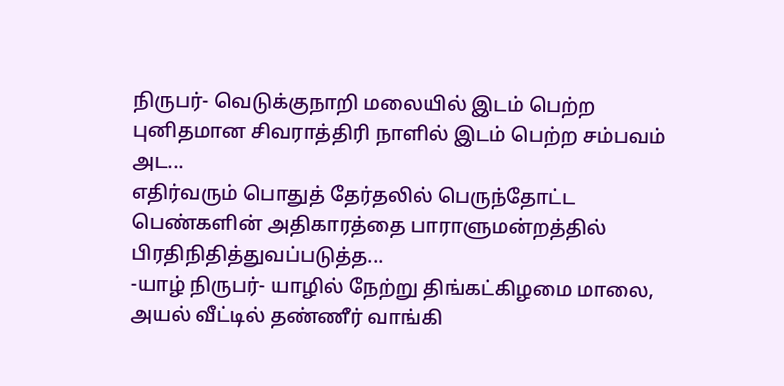நிருபர்- வெடுக்குநாறி மலையில் இடம் பெற்ற புனிதமான சிவராத்திரி நாளில் இடம் பெற்ற சம்பவம் அட...
எதிர்வரும் பொதுத் தேர்தலில் பெருந்தோட்ட பெண்களின் அதிகாரத்தை பாராளுமன்றத்தில் பிரதிநிதித்துவப்படுத்த...
-யாழ் நிருபர்- யாழில் நேற்று திங்கட்கிழமை மாலை, அயல் வீட்டில் தண்ணீர் வாங்கி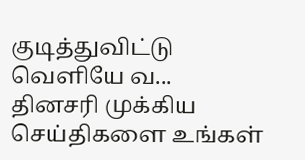குடித்துவிட்டு வெளியே வ...
தினசரி முக்கிய செய்திகளை உங்கள்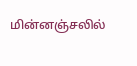மின்னஞ்சலில்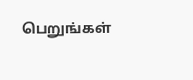பெறுங்கள்